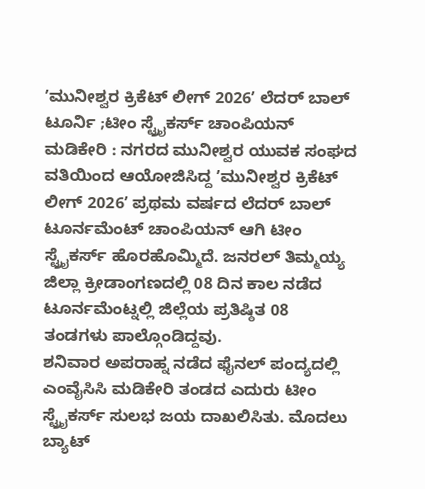ʼಮುನೀಶ್ವರ ಕ್ರಿಕೆಟ್ ಲೀಗ್ 2026ʼ ಲೆದರ್ ಬಾಲ್ ಟೂರ್ನಿ ;ಟೀಂ ಸ್ಟ್ರೈಕರ್ಸ್ ಚಾಂಪಿಯನ್
ಮಡಿಕೇರಿ : ನಗರದ ಮುನೀಶ್ವರ ಯುವಕ ಸಂಘದ ವತಿಯಿಂದ ಆಯೋಜಿಸಿದ್ದ ʼಮುನೀಶ್ವರ ಕ್ರಿಕೆಟ್ ಲೀಗ್ 2026ʼ ಪ್ರಥಮ ವರ್ಷದ ಲೆದರ್ ಬಾಲ್ ಟೂರ್ನಮೆಂಟ್ ಚಾಂಪಿಯನ್ ಆಗಿ ಟೀಂ ಸ್ಟ್ರೈಕರ್ಸ್ ಹೊರಹೊಮ್ಮಿದೆ. ಜನರಲ್ ತಿಮ್ಮಯ್ಯ ಜಿಲ್ಲಾ ಕ್ರೀಡಾಂಗಣದಲ್ಲಿ 08 ದಿನ ಕಾಲ ನಡೆದ ಟೂರ್ನಮೆಂಟ್ನಲ್ಲಿ ಜಿಲ್ಲೆಯ ಪ್ರತಿಷ್ಠಿತ 08 ತಂಡಗಳು ಪಾಲ್ಗೊಂಡಿದ್ದವು.
ಶನಿವಾರ ಅಪರಾಹ್ನ ನಡೆದ ಫೈನಲ್ ಪಂದ್ಯದಲ್ಲಿ ಎಂವೈಸಿಸಿ ಮಡಿಕೇರಿ ತಂಡದ ಎದುರು ಟೀಂ ಸ್ಟ್ರೈಕರ್ಸ್ ಸುಲಭ ಜಯ ದಾಖಲಿಸಿತು. ಮೊದಲು ಬ್ಯಾಟ್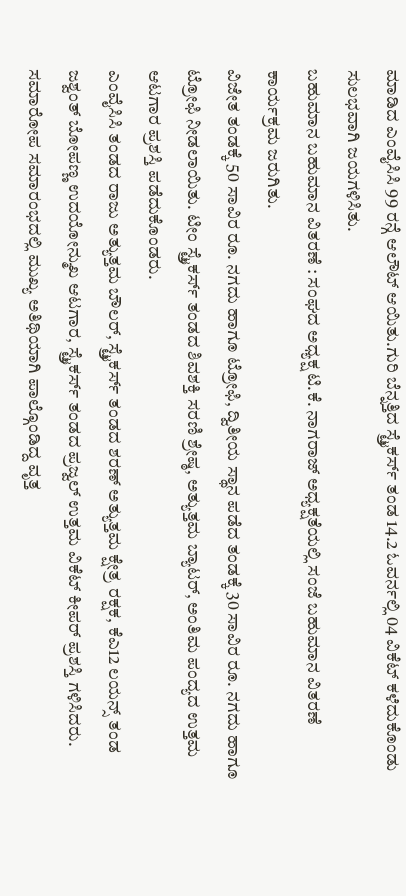ಮಾಡಿದ ಎಂವೈಸಿಸಿ 99 ರನ್ಗೆ ಆಲೌಟ್ ಆಯಿತು.ಗುರಿ ಬೆನ್ನತ್ತಿದ ಸ್ಟ್ರೈಕರ್ಸ್ ತಂಡ 14.2 ಓವರ್ನಲ್ಲಿ 04 ವಿಕೆಟ್ ಕಳೆದುಕೊಂಡು ಸುಲಭವಾಗಿ ಜಯಗಳಿಸಿತು.
ಬಹುಮಾನ ಬಹುಮಾನ ವಿತರಣೆ : ಸಂಘದ ಅಧ್ಯಕ್ಷ ಟಿ.ಕೆ. ನಾಗರಾಜ್ ಅಧ್ಯಕ್ಷತೆಯಲ್ಲಿ ಸಂಜೆ ಬಹುಮಾನ ವಿತರಣೆ ಕಾರ್ಯಕ್ರಮ ಜರುಗಿತು.
ವಿಜೇತ ತಂಡಕ್ಕೆ 50 ಸಾವಿರ ರೂ. ನಗದು ಹಾಗೂ ಟ್ರೋಫಿ, ದ್ವಿತೀಯ ಸ್ಥಾನ ಪಡೆದ ತಂಡಕ್ಕೆ 30 ಸಾವಿರ ರೂ. ನಗದು ಹಾಗೂ ಟ್ರೋಫಿ ನೀಡಲಾಯಿತು. ಟೀಂ ಸ್ಟ್ರೈಕರ್ಸ್ ತಂಡದ ಶಿವಶಕ್ತಿ ಸರಣಿ ಶ್ರೇಷ್ಠ, ಅತ್ಯುತ್ತಮ ಬ್ಯಾಟರ್, ಅಂತಿಮ ಪಂದ್ಯದ ಉತ್ತಮ ಆಟಗಾರ ಪ್ರಶಸ್ತಿ ಪಡೆದುಕೊಂಡರು.
ಎಂವೈಸಿಸಿ ತಂಡದ ರಾಜು ಅತ್ಯುತ್ತಮ ಬೌಲರ್, ಸ್ಟ್ರೈಕರ್ಸ್ ತಂಡದ ಶರಣ್ ಅತ್ಯುತ್ತಮ ಕ್ಷೇತ್ರ ರಕ್ಷಕ, ಕೆಎ12 ಲಯನ್ಸ್ ತಂಡ ಜಶ್ವಂತ್ ಬೋಪಣ್ಣ ಉದಯೋನ್ಮುಖ ಆಟಗಾರ, ಸ್ಟ್ರೈಕರ್ಸ್ ತಂಡದ ಪ್ರಜ್ವಲ್ ಉತ್ತಮ ವಿಕೆಟ್ ಕೀಪರ್ ಪ್ರಶಸ್ತಿ ಗಳಿಸಿದರು.
ಸಮಾರೋಪ ಸಮಾರಂಭದಲ್ಲಿ ಮುಖ್ಯ ಅತಿಥಿಯಾಗಿ ಪಾಲ್ಗೊಂಡಿದ್ದ ವೃತ್ತ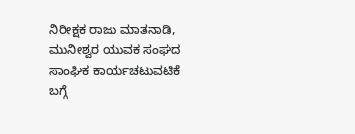ನಿರೀಕ್ಷಕ ರಾಜು ಮಾತನಾಡಿ, ಮುನೀಶ್ವರ ಯುವಕ ಸಂಘದ ಸಾಂಘಿಕ ಕಾರ್ಯಚಟುವಟಿಕೆ ಬಗ್ಗೆ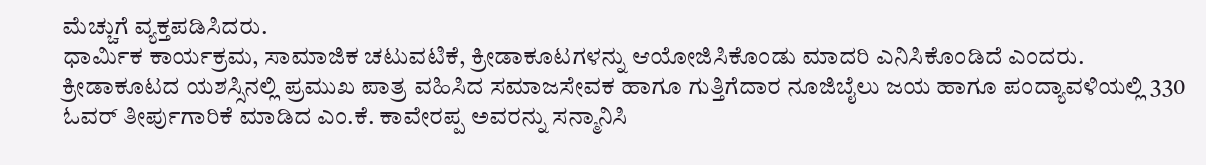ಮೆಚ್ಚುಗೆ ವ್ಯಕ್ತಪಡಿಸಿದರು.
ಧಾರ್ಮಿಕ ಕಾರ್ಯಕ್ರಮ, ಸಾಮಾಜಿಕ ಚಟುವಟಿಕೆ, ಕ್ರೀಡಾಕೂಟಗಳನ್ನು ಆಯೋಜಿಸಿಕೊಂಡು ಮಾದರಿ ಎನಿಸಿಕೊಂಡಿದೆ ಎಂದರು.
ಕ್ರೀಡಾಕೂಟದ ಯಶಸ್ಸಿನಲ್ಲಿ ಪ್ರಮುಖ ಪಾತ್ರ ವಹಿಸಿದ ಸಮಾಜಸೇವಕ ಹಾಗೂ ಗುತ್ತಿಗೆದಾರ ನೂಜಿಬೈಲು ಜಯ ಹಾಗೂ ಪಂದ್ಯಾವಳಿಯಲ್ಲಿ 330 ಓವರ್ ತೀರ್ಪುಗಾರಿಕೆ ಮಾಡಿದ ಎಂ.ಕೆ. ಕಾವೇರಪ್ಪ ಅವರನ್ನು ಸನ್ಮಾನಿಸಿ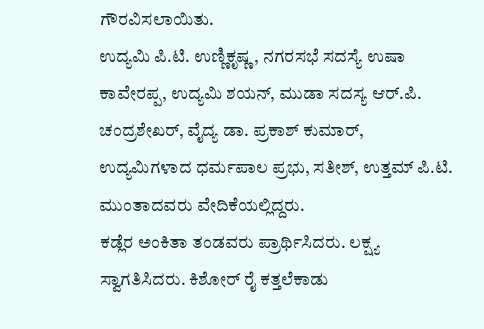ಗೌರವಿಸಲಾಯಿತು.
ಉದ್ಯಮಿ ಪಿ.ಟಿ. ಉಣ್ಣಿಕೃಷ್ಣ, ನಗರಸಭೆ ಸದಸ್ಯೆ ಉಷಾ ಕಾವೇರಪ್ಪ, ಉದ್ಯಮಿ ಶಯನ್, ಮುಡಾ ಸದಸ್ಯ ಆರ್.ಪಿ. ಚಂದ್ರಶೇಖರ್, ವೈದ್ಯ ಡಾ. ಪ್ರಕಾಶ್ ಕುಮಾರ್, ಉದ್ಯಮಿಗಳಾದ ಧರ್ಮಪಾಲ ಪ್ರಭು, ಸತೀಶ್, ಉತ್ತಮ್ ಪಿ.ಟಿ. ಮುಂತಾದವರು ವೇದಿಕೆಯಲ್ಲಿದ್ದರು.
ಕಡ್ಲೆರ ಅಂಕಿತಾ ತಂಡವರು ಪ್ರಾರ್ಥಿಸಿದರು. ಲಕ್ಷ್ಯ ಸ್ವಾಗತಿಸಿದರು. ಕಿಶೋರ್ ರೈ ಕತ್ತಲೆಕಾಡು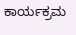ಕಾರ್ಯಕ್ರಮ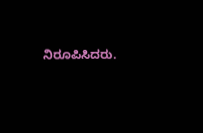ನಿರೂಪಿಸಿದರು.